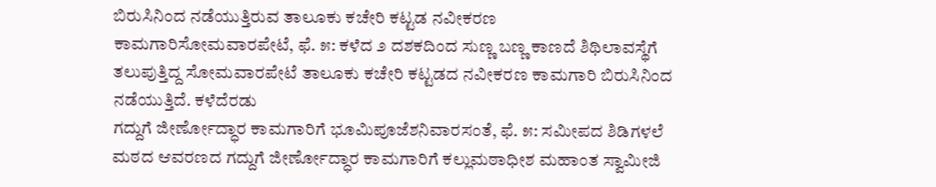ಬಿರುಸಿನಿಂದ ನಡೆಯುತ್ತಿರುವ ತಾಲೂಕು ಕಚೇರಿ ಕಟ್ಟಡ ನವೀಕರಣ ಕಾಮಗಾರಿಸೋಮವಾರಪೇಟೆ, ಫೆ. ೫: ಕಳೆದ ೨ ದಶಕದಿಂದ ಸುಣ್ಣ ಬಣ್ಣ ಕಾಣದೆ ಶಿಥಿಲಾವಸ್ಥೆಗೆ ತಲುಪುತ್ತಿದ್ದ ಸೋಮವಾರಪೇಟೆ ತಾಲೂಕು ಕಚೇರಿ ಕಟ್ಟಡದ ನವೀಕರಣ ಕಾಮಗಾರಿ ಬಿರುಸಿನಿಂದ ನಡೆಯುತ್ತಿದೆ. ಕಳೆದೆರಡು
ಗದ್ದುಗೆ ಜೀರ್ಣೋದ್ಧಾರ ಕಾಮಗಾರಿಗೆ ಭೂಮಿಪೂಜೆಶನಿವಾರಸಂತೆ, ಫೆ. ೫: ಸಮೀಪದ ಶಿಡಿಗಳಲೆ ಮಠದ ಆವರಣದ ಗದ್ದುಗೆ ಜೀರ್ಣೋದ್ಧಾರ ಕಾಮಗಾರಿಗೆ ಕಲ್ಲುಮಠಾಧೀಶ ಮಹಾಂತ ಸ್ವಾಮೀಜಿ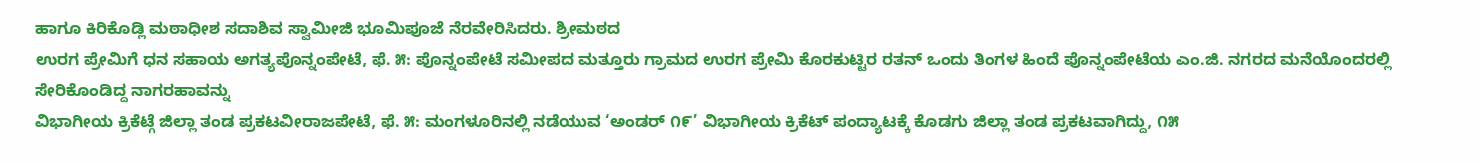ಹಾಗೂ ಕಿರಿಕೊಡ್ಲಿ ಮಠಾಧೀಶ ಸದಾಶಿವ ಸ್ವಾಮೀಜಿ ಭೂಮಿಪೂಜೆ ನೆರವೇರಿಸಿದರು. ಶ್ರೀಮಠದ
ಉರಗ ಪ್ರೇಮಿಗೆ ಧನ ಸಹಾಯ ಅಗತ್ಯಪೊನ್ನಂಪೇಟೆ, ಫೆ. ೫: ಪೊನ್ನಂಪೇಟೆ ಸಮೀಪದ ಮತ್ತೂರು ಗ್ರಾಮದ ಉರಗ ಪ್ರೇಮಿ ಕೊರಕುಟ್ಟಿರ ರತನ್ ಒಂದು ತಿಂಗಳ ಹಿಂದೆ ಪೊನ್ನಂಪೇಟೆಯ ಎಂ.ಜಿ. ನಗರದ ಮನೆಯೊಂದರಲ್ಲಿ ಸೇರಿಕೊಂಡಿದ್ದ ನಾಗರಹಾವನ್ನು
ವಿಭಾಗೀಯ ಕ್ರಿಕೆಟ್ಗೆ ಜಿಲ್ಲಾ ತಂಡ ಪ್ರಕಟವೀರಾಜಪೇಟೆ, ಫೆ. ೫: ಮಂಗಳೂರಿನಲ್ಲಿ ನಡೆಯುವ ‘ಅಂಡರ್ ೧೯’ ವಿಭಾಗೀಯ ಕ್ರಿಕೆಟ್ ಪಂದ್ಯಾಟಕ್ಕೆ ಕೊಡಗು ಜಿಲ್ಲಾ ತಂಡ ಪ್ರಕಟವಾಗಿದ್ದು, ೧೫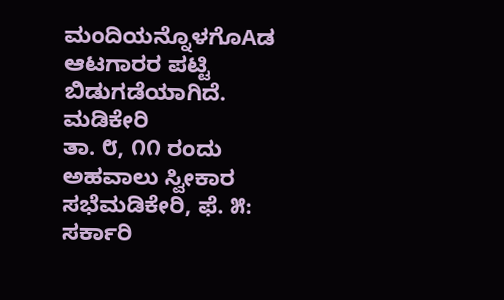ಮಂದಿಯನ್ನೊಳಗೊAಡ ಆಟಗಾರರ ಪಟ್ಟಿ ಬಿಡುಗಡೆಯಾಗಿದೆ. ಮಡಿಕೇರಿ
ತಾ. ೮, ೧೧ ರಂದು ಅಹವಾಲು ಸ್ವೀಕಾರ ಸಭೆಮಡಿಕೇರಿ, ಫೆ. ೫: ಸರ್ಕಾರಿ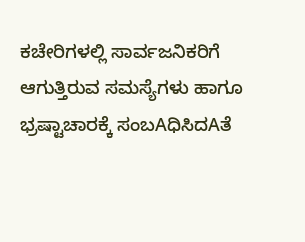ಕಚೇರಿಗಳಲ್ಲಿ ಸಾರ್ವಜನಿಕರಿಗೆ ಆಗುತ್ತಿರುವ ಸಮಸ್ಯೆಗಳು ಹಾಗೂ ಭ್ರಷ್ಟಾಚಾರಕ್ಕೆ ಸಂಬAಧಿಸಿದAತೆ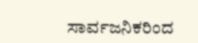ಸಾರ್ವಜನಿಕರಿಂದ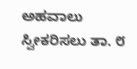ಅಹವಾಲು ಸ್ವೀಕರಿಸಲು ತಾ. ೮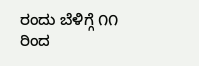ರಂದು ಬೆಳಿಗ್ಗೆ ೧೧ ರಿಂದ